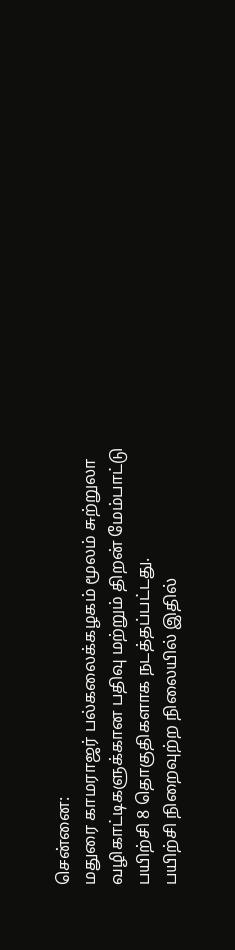சென்னை:
மதுரை காமராஜர் பல்கலைக்கழகம் மூலம் சுற்றுலா வழிகாட்டிகளுக்கான பதிவு மற்றும் திறன் மேம்பாட்டு பயிற்சி 8 தொகுதிகளாக நடத்தப்பட்டது.
பயிற்சி நிறைவுற்ற நிலையில் இதில்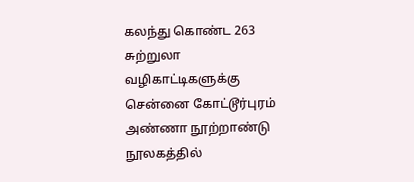கலந்து கொண்ட 263 சுற்றுலா வழிகாட்டிகளுக்கு சென்னை கோட்டூர்புரம் அண்ணா நூற்றாண்டு நூலகத்தில்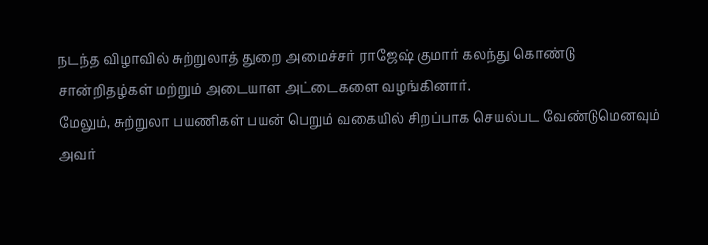நடந்த விழாவில் சுற்றுலாத் துறை அமைச்சர் ராஜேஷ் குமார் கலந்து கொண்டு சான்றிதழ்கள் மற்றும் அடையாள அட்டைகளை வழங்கினார்.
மேலும், சுற்றுலா பயணிகள் பயன் பெறும் வகையில் சிறப்பாக செயல்பட வேண்டுமெனவும் அவர்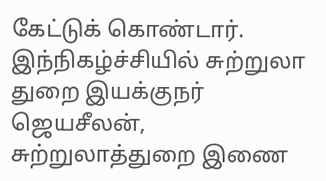கேட்டுக் கொண்டார்.
இந்நிகழ்ச்சியில் சுற்றுலா துறை இயக்குநர் ஜெயசீலன், சுற்றுலாத்துறை இணை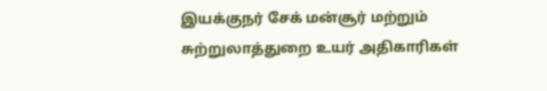இயக்குநர் சேக் மன்சூர் மற்றும் சுற்றுலாத்துறை உயர் அதிகாரிகள்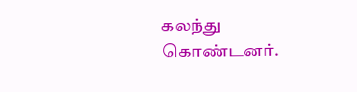கலந்து கொண்டனர்.